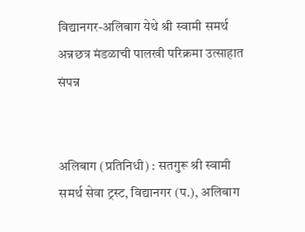विद्यानगर-अलिबाग येथे श्री स्वामी समर्थ अन्नछत्र मंडळाची पालखी परिक्रमा उत्साहात संपन्न


अलिबाग (प्रतिनिधी) : सतगुरू श्री स्वामी समर्थ सेवा ट्रस्ट, विद्यानगर (प.), अलिबाग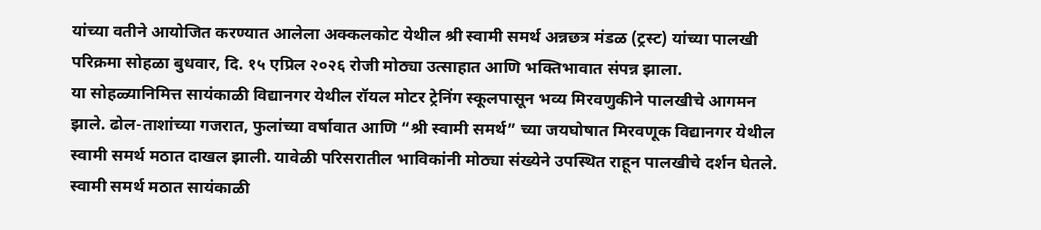यांच्या वतीने आयोजित करण्यात आलेला अक्कलकोट येथील श्री स्वामी समर्थ अन्नछत्र मंडळ (ट्रस्ट) यांच्या पालखी परिक्रमा सोहळा बुधवार, दि. १५ एप्रिल २०२६ रोजी मोठ्या उत्साहात आणि भक्तिभावात संपन्न झाला.
या सोहळ्यानिमित्त सायंकाळी विद्यानगर येथील रॉयल मोटर ट्रेनिंग स्कूलपासून भव्य मिरवणुकीने पालखीचे आगमन झाले. ढोल-ताशांच्या गजरात, फुलांच्या वर्षावात आणि “श्री स्वामी समर्थ” च्या जयघोषात मिरवणूक विद्यानगर येथील स्वामी समर्थ मठात दाखल झाली. यावेळी परिसरातील भाविकांनी मोठ्या संख्येने उपस्थित राहून पालखीचे दर्शन घेतले.
स्वामी समर्थ मठात सायंकाळी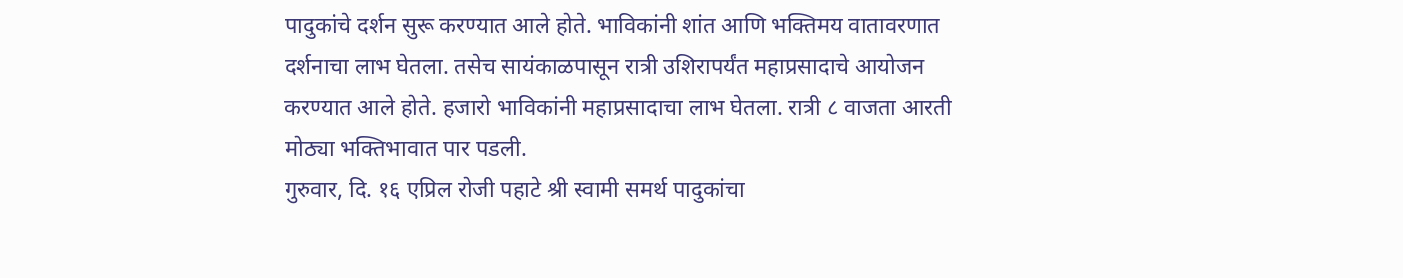पादुकांचे दर्शन सुरू करण्यात आले होते. भाविकांनी शांत आणि भक्तिमय वातावरणात दर्शनाचा लाभ घेतला. तसेच सायंकाळपासून रात्री उशिरापर्यंत महाप्रसादाचे आयोजन करण्यात आले होते. हजारो भाविकांनी महाप्रसादाचा लाभ घेतला. रात्री ८ वाजता आरती मोठ्या भक्तिभावात पार पडली.
गुरुवार, दि. १६ एप्रिल रोजी पहाटे श्री स्वामी समर्थ पादुकांचा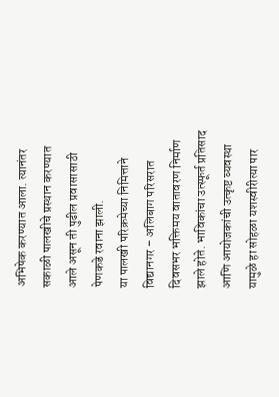अभिषेक करण्यात आला. त्यानंतर सकाळी पालखीचे प्रस्थान करण्यात आले असून ती पुढील प्रवासासाठी पेणकडे रवाना झाली.
या पालखी परिक्रमेच्या निमित्ताने विद्यानगर – अलिबाग परिसरात दिवसभर भक्तिमय वातावरण निर्माण झाले होते. भाविकांचा उत्स्फूर्त प्रतिसाद आणि आयोजकांची उत्कृष्ट व्यवस्था यामुळे हा सोहळा यशस्वीरीत्या पार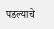पडल्याचे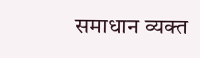समाधान व्यक्त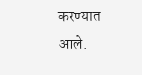करण्यात आले.